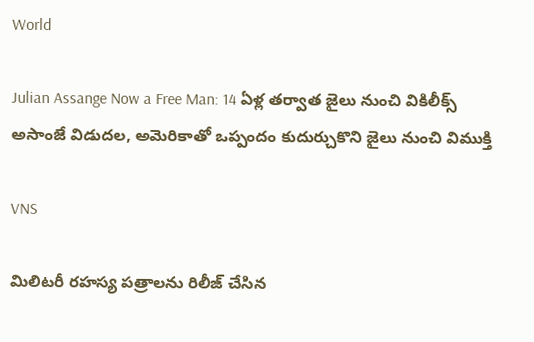World

Julian Assange Now a Free Man: 14 ఏళ్ల త‌ర్వాత జైలు నుంచి వికిలీక్స్ అసాంజే విడుద‌ల‌, అమెరికాతో ఒప్పందం కుదుర్చుకొని జైలు నుంచి విముక్తి

VNS

మిలిట‌రీ ర‌హ‌స్య ప‌త్రాల‌ను రిలీజ్ చేసిన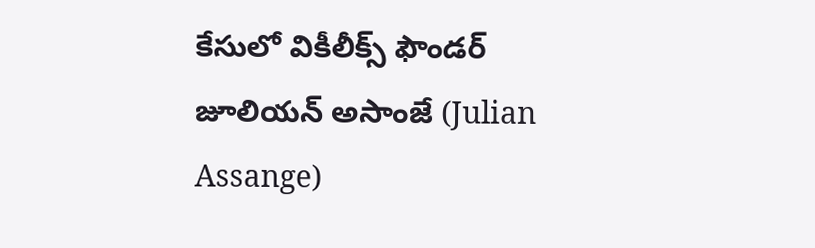కేసులో వికీలీక్స్ ఫౌండ‌ర్ జూలియ‌న్ అసాంజే (Julian Assange)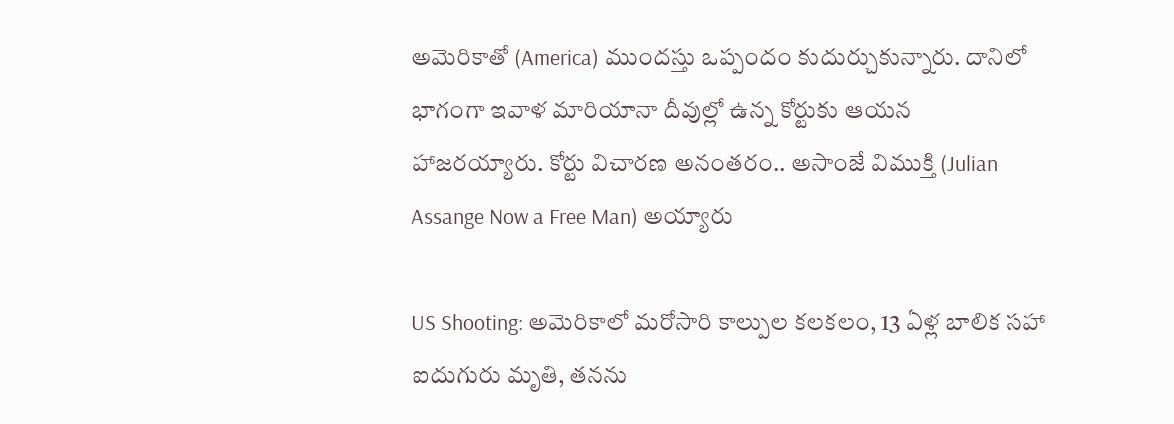అమెరికాతో (America) ముంద‌స్తు ఒప్పందం కుదుర్చుకున్నారు. దానిలో భాగంగా ఇవాళ మారియానా దీవుల్లో ఉన్న కోర్టుకు ఆయ‌న హాజ‌ర‌య్యారు. కోర్టు విచార‌ణ అనంత‌రం.. అసాంజే విముక్తి (Julian Assange Now a Free Man) అయ్యారు

US Shooting: అమెరికాలో మ‌రోసారి కాల్పుల క‌ల‌క‌లం, 13 ఏళ్ల బాలిక స‌హా ఐదుగురు మృతి, త‌న‌ను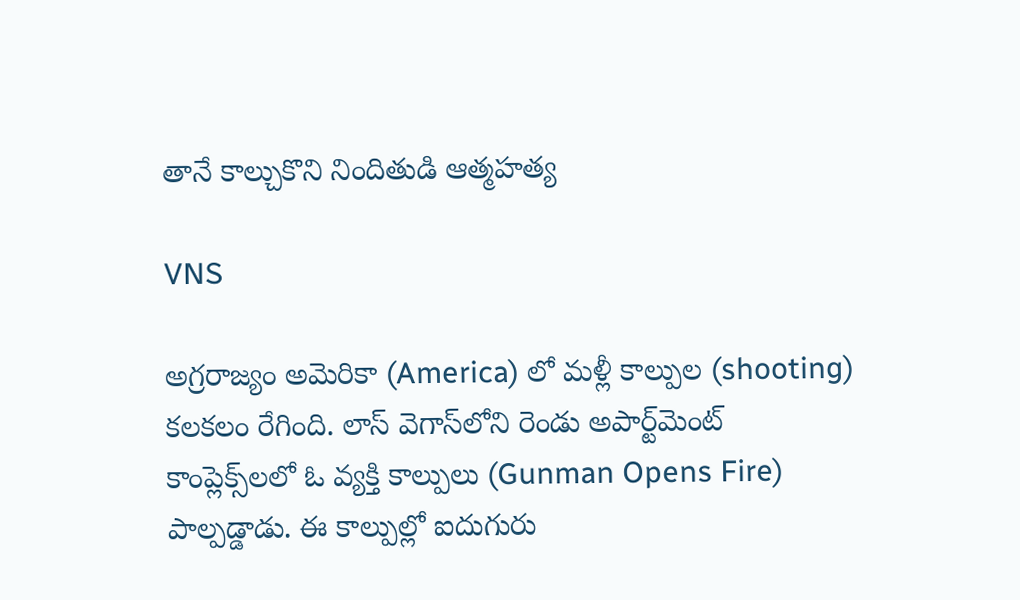తానే కాల్చుకొని నిందితుడి ఆత్మ‌హ‌త్య‌

VNS

అగ్రరాజ్యం అమెరికా (America) లో మళ్లీ కాల్పుల (shooting) కలకలం రేగింది. లాస్ వెగాస్‌లోని రెండు అపార్ట్‌మెంట్ కాంప్లెక్స్‌లలో ఓ వ్యక్తి కాల్పులు (Gunman Opens Fire) పాల్పడ్డాడు. ఈ కాల్పుల్లో ఐదుగురు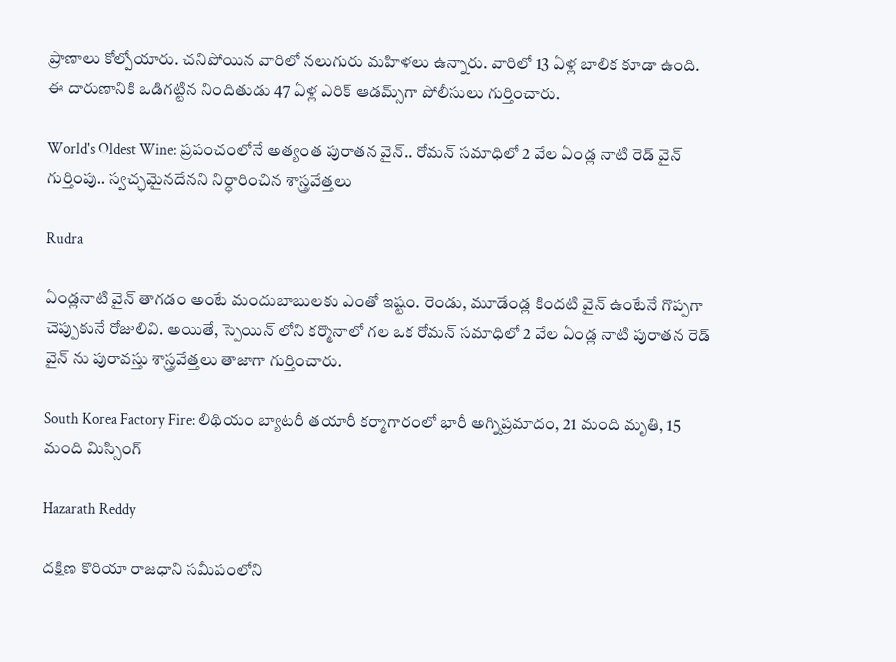ప్రాణాలు కోల్పోయారు. చనిపోయిన వారిలో నలుగురు మహిళలు ఉన్నారు. వారిలో 13 ఏళ్ల బాలిక కూడా ఉంది. ఈ దారుణానికి ఒడిగట్టిన నిందితుడు 47 ఏళ్ల ఎరిక్ ఆడమ్స్‌గా పోలీసులు గుర్తించారు.

World's Oldest Wine: ప్రపంచంలోనే అత్యంత పురాతన వైన్.. రోమన్‌ సమాధిలో 2 వేల ఏండ్ల నాటి రెడ్‌ వైన్‌ గుర్తింపు.. స్వచ్ఛమైనదేనని నిర్ధారించిన శాస్త్రవేత్తలు

Rudra

ఏండ్లనాటి వైన్ తాగడం అంటే మందుబాబులకు ఎంతో ఇష్టం. రెండు, మూడేండ్ల కిందటి వైన్ ఉంటేనే గొప్పగా చెప్పుకునే రోజులివి. అయితే, స్పెయిన్‌ లోని కర్మొనాలో గల ఒక రోమన్‌ సమాధిలో 2 వేల ఏండ్ల నాటి పురాతన రెడ్‌ వైన్‌ ను పురావస్తు శాస్త్రవేత్తలు తాజాగా గుర్తించారు.

South Korea Factory Fire: లిథియం బ్యాటరీ తయారీ కర్మాగారంలో భారీ అగ్నిప్రమాదం, 21 మంది మృతి, 15 మంది మిస్సింగ్

Hazarath Reddy

దక్షిణ కొరియా రాజధాని సమీపంలోని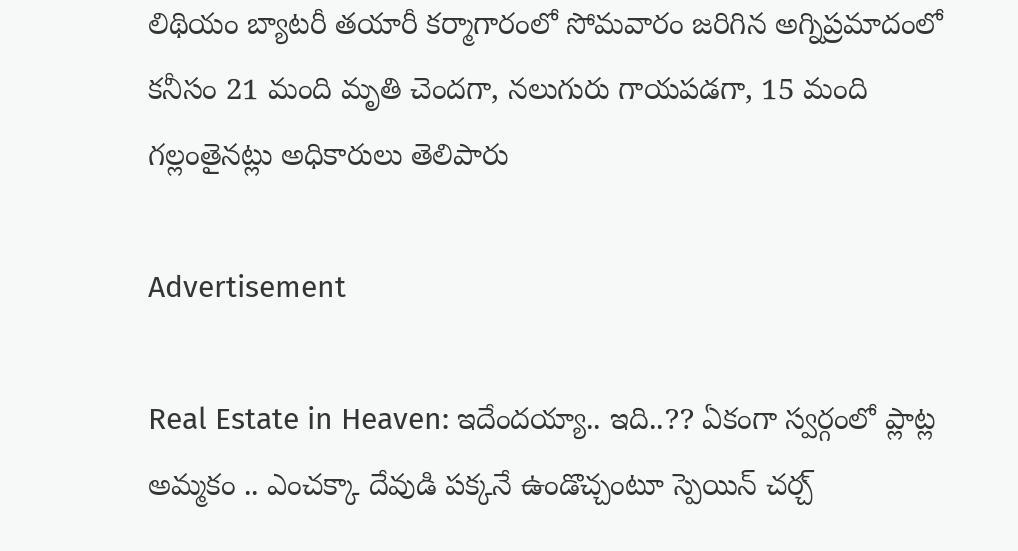లిథియం బ్యాటరీ తయారీ కర్మాగారంలో సోమవారం జరిగిన అగ్నిప్రమాదంలో కనీసం 21 మంది మృతి చెందగా, నలుగురు గాయపడగా, 15 మంది గల్లంతైనట్లు అధికారులు తెలిపారు

Advertisement

Real Estate in Heaven: ఇదేందయ్యా.. ఇది..?? ఏకంగా స్వర్గంలో ప్లాట్ల అమ్మకం .. ఎంచక్కా దేవుడి పక్కనే ఉండొచ్చంటూ స్పెయిన్ చర్చ్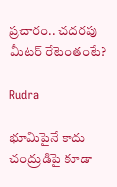ప్రచారం.. చదరపు మీటర్ రేటెంతంటే?

Rudra

భూమిపైనే కాదు చంద్రుడిపై కూడా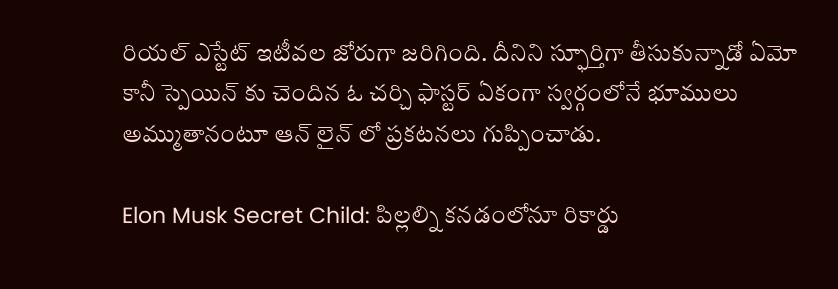రియల్ ఎస్టేట్ ఇటీవల జోరుగా జరిగింది. దీనిని స్ఫూర్తిగా తీసుకున్నాడో ఏమో కానీ స్పెయిన్ కు చెందిన ఓ చర్చి ఫాస్టర్ ఏకంగా స్వర్గంలోనే భూములు అమ్ముతానంటూ ఆన్ లైన్ లో ప్రకటనలు గుప్పించాడు.

Elon Musk Secret Child: పిల్ల‌ల్ని క‌న‌డంలోనూ రికార్డు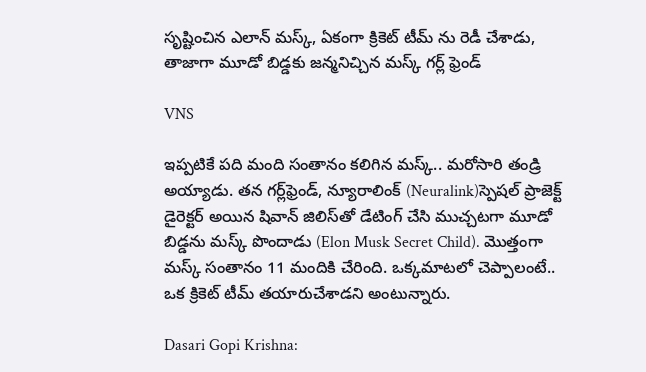సృష్టించిన ఎలాన్ మ‌స్క్, ఏకంగా క్రికెట్ టీమ్ ను రెడీ చేశాడు, తాజాగా మూడో బిడ్డకు జ‌న్మ‌నిచ్చిన మ‌స్క్ గ‌ర్ల్ ఫ్రెండ్

VNS

ఇప్పటికే పది మంది సంతానం కలిగిన మస్క్.. మరోసారి తండ్రి అయ్యాడు. తన గర్ల్‌ఫ్రెండ్, న్యూరాలింక్ (Neuralink)స్పెషల్ ప్రాజెక్ట్ డైరెక్టర్ అయిన షివాన్ జిలిస్‌తో డేటింగ్ చేసి ముచ్చటగా మూడో బిడ్డను మస్క్ పొందాడు (Elon Musk Secret Child). మొత్తంగా మస్క్ సంతానం 11 మందికి చేరింది. ఒక్కమాటలో చెప్పాలంటే.. ఒక క్రికెట్ టీమ్ తయారుచేశాడని అంటున్నారు.

Dasari Gopi Krishna: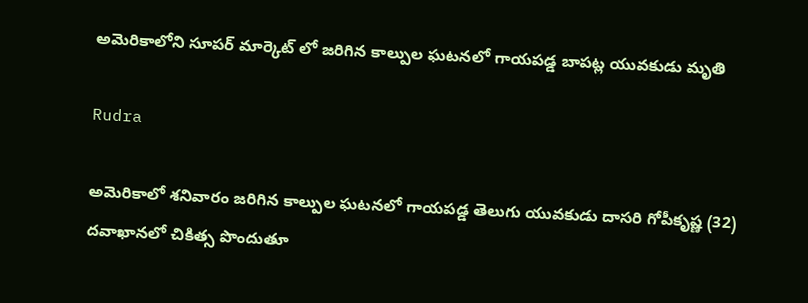అమెరికాలోని సూపర్ మార్కెట్‌ లో జరిగిన కాల్పుల ఘటనలో గాయపడ్డ బాపట్ల యువకుడు మృతి

Rudra

అమెరికాలో శనివారం జరిగిన కాల్పుల ఘటనలో గాయపడ్డ తెలుగు యువకుడు దాసరి గోపీకృష్ణ (32) దవాఖానలో చికిత్స పొందుతూ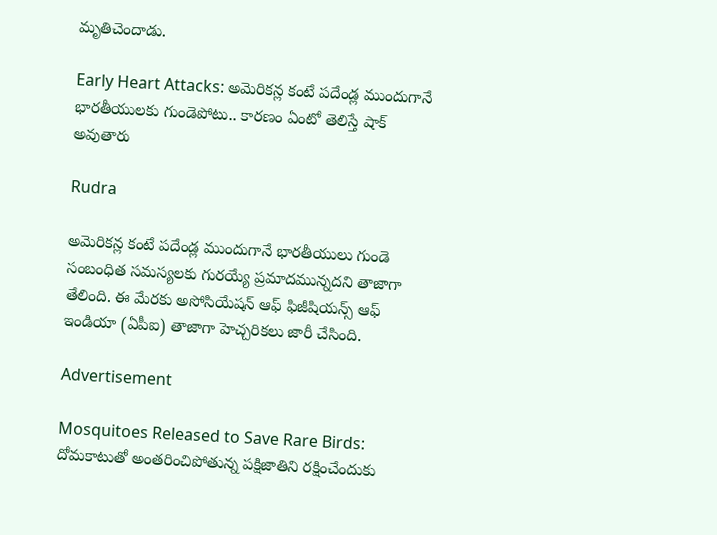మృతిచెందాడు.

Early Heart Attacks: అమెరికన్ల కంటే పదేండ్ల ముందుగానే భారతీయులకు గుండెపోటు.. కారణం ఏంటో తెలిస్తే షాక్ అవుతారు

Rudra

అమెరికన్ల కంటే పదేండ్ల ముందుగానే భారతీయులు గుండె సంబంధిత సమస్యలకు గురయ్యే ప్రమాదమున్నదని తాజాగా తేలింది. ఈ మేరకు అసోసియేషన్‌ ఆఫ్‌ ఫిజీషియన్స్‌ ఆఫ్‌ ఇండియా (ఏపీఐ) తాజాగా హెచ్చరికలు జారీ చేసింది.

Advertisement

Mosquitoes Released to Save Rare Birds: దోమకాటుతో అంతరించిపోతున్న పక్షిజాతిని రక్షించేందుకు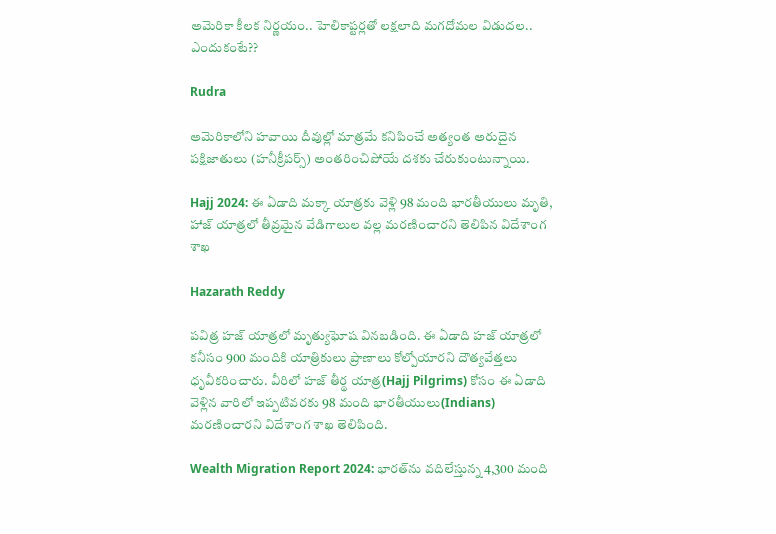అమెరికా కీలక నిర్ణయం.. హెలికాప్టర్లతో లక్షలాది మగదోమల విడుదల.. ఎందుకంటే??

Rudra

అమెరికాలోని హవాయి దీవుల్లో మాత్రమే కనిపించే అత్యంత అరుదైన పక్షిజాతులు (హనీక్రీపర్స్) అంతరించిపోయే దశకు చేరుకుంటున్నాయి.

Hajj 2024: ఈ ఏడాది మక్కా యాత్రకు వెళ్లి 98 మంది భారతీయులు మృతి, హాజ్ యాత్రలో తీవ్రమైన వేడిగాలుల వల్ల మరణించారని తెలిపిన విదేశాంగ శాఖ

Hazarath Reddy

పవిత్ర హజ్‌ యాత్రలో మృత్యుఘోష వినబడింది. ఈ ఏడాది హజ్ యాత్రలో కనీసం 900 మందికి యాత్రికులు ప్రాణాలు కోల్పోయారని దౌత్యవేత్తలు ధృవీకరించారు. వీరిలో హజ్ తీర్థ యాత్ర(Hajj Pilgrims) కోసం ఈ ఏడాది వెళ్లిన వారిలో ఇప్పటివరకు 98 మంది భారతీయులు(Indians) మరణించారని విదేశాంగ శాఖ తెలిపింది.

Wealth Migration Report 2024: భారత్‌ను వదిలేస్తున్న 4,300 మంది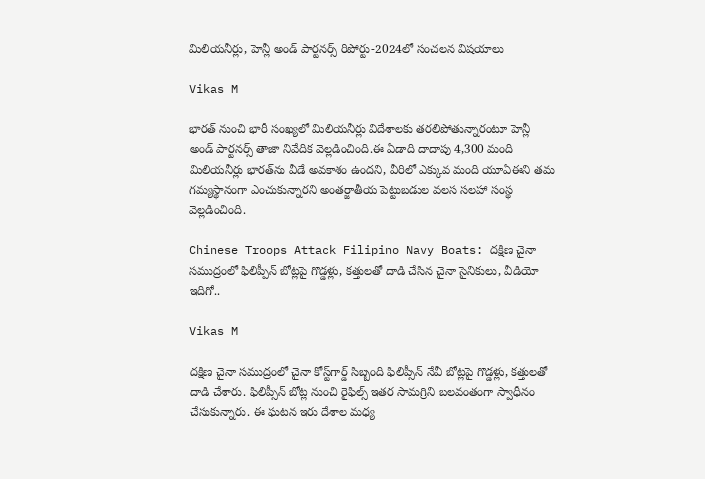మిలియనీర్లు, హెన్లీ అండ్‌ పార్టనర్స్‌ రిపోర్టు-2024లో సంచలన విషయాలు

Vikas M

భారత్‌ నుంచి భారీ సంఖ్యలో మిలియనీర్లు విదేశాలకు తరలిపోతున్నారంటూ హెన్లీ అండ్ పార్టనర్స్ తాజా నివేదిక వెల్లడించింది.ఈ ఏడాది దాదాపు 4,300 మంది మిలియనీర్లు భారత్‌ను వీడే అవకాశం ఉందని, వీరిలో ఎక్కువ మంది యూఏఈని తమ గమ్యస్థానంగా ఎంచుకున్నారని అంతర్జాతీయ పెట్టుబడుల వలస సలహా సంస్థ వెల్లడించింది.

Chinese Troops Attack Filipino Navy Boats: దక్షిణ చైనా సముద్రంలో ఫిలిప్పీన్‌ బోట్లపై గొడ్డళ్లు, కత్తులతో దాడి చేసిన చైనా సైనికులు, వీడియో ఇదిగో..

Vikas M

దక్షిణ చైనా సముద్రంలో చైనా కోస్ట్‌గార్డ్‌ సిబ్బంది ఫిలిప్సీన్‌ నేవీ బోట్లపై గొడ్డళ్లు, కత్తులతో దాడి చేశారు. ఫిలిప్సీన్‌ బోట్ల నుంచి రైఫిల్స్ ఇతర సామగ్రిని బలవంతంగా స్వాధీనం చేసుకున్నారు. ఈ ఘటన ఇరు దేశాల మధ్య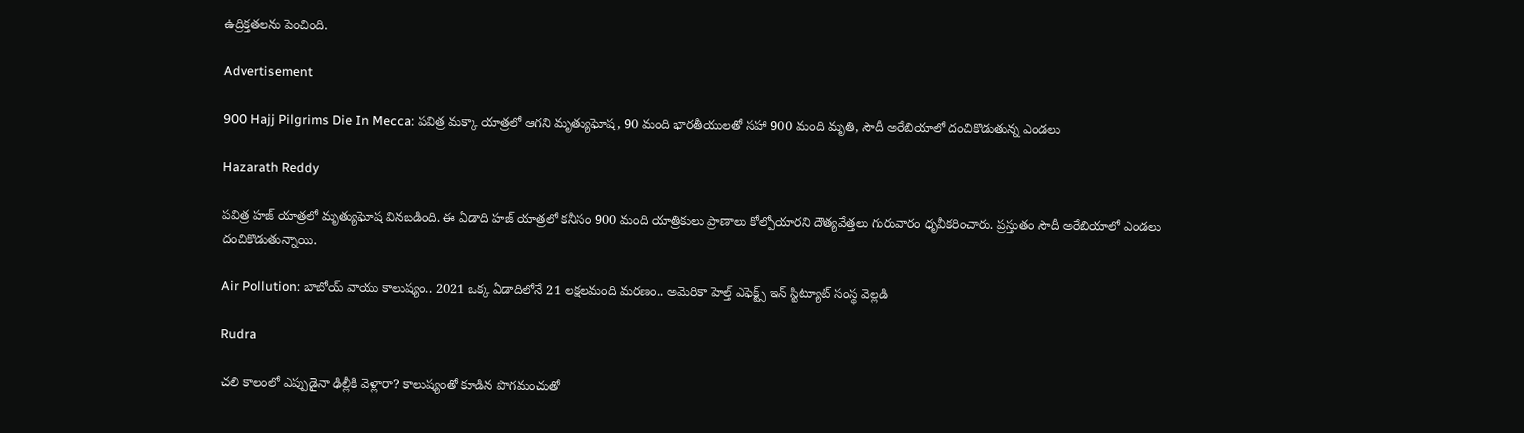ఉద్రిక్తతలను పెంచింది.

Advertisement

900 Hajj Pilgrims Die In Mecca: పవిత్ర మక్కా యాత్రలో ఆగని మృత్యుఘోష, 90 మంది భారతీయులతో సహా 900 మంది మృతి, సౌదీ అరేబియాలో దంచికొడుతున్న ఎండలు

Hazarath Reddy

పవిత్ర హజ్‌ యాత్రలో మృత్యుఘోష వినబడింది. ఈ ఏడాది హజ్ యాత్రలో కనీసం 900 మంది యాత్రికులు ప్రాణాలు కోల్పోయారని దౌత్యవేత్తలు గురువారం ధృవీకరించారు. ప్రస్తుతం సౌదీ అరేబియాలో ఎండలు దంచికొడుతున్నాయి.

Air Pollution: బాబోయ్ వాయు కాలుష్యం.. 2021 ఒక్క ఏడాదిలోనే 21 లక్షలమంది మరణం.. అమెరికా హెల్త్‌ ఎఫెక్ట్స్‌ ఇన్‌ స్టిట్యూట్‌ సంస్థ వెల్లడి

Rudra

చలి కాలంలో ఎప్పుడైనా ఢిల్లీకి వెళ్లారా? కాలుష్యంతో కూడిన పొగమంచుతో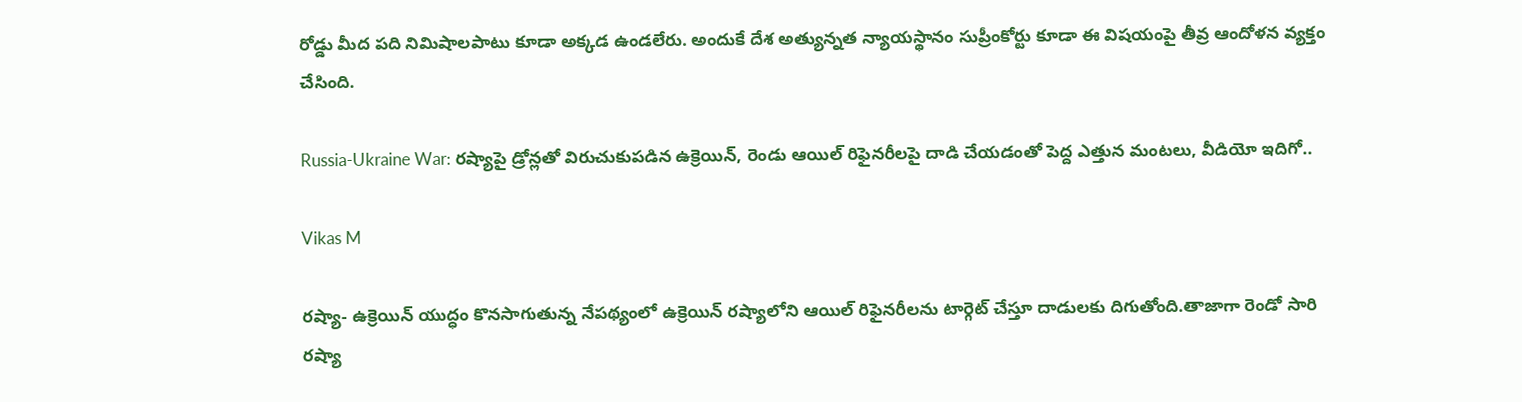రోడ్డు మీద పది నిమిషాలపాటు కూడా అక్కడ ఉండలేరు. అందుకే దేశ అత్యున్నత న్యాయస్థానం సుప్రీంకోర్టు కూడా ఈ విషయంపై తీవ్ర ఆందోళన వ్యక్తం చేసింది.

Russia-Ukraine War: రష్యాపై డ్రోన్లతో విరుచుకుపడిన ఉక్రెయిన్, రెండు ఆయిల్‌ రిఫైనరీలపై దాడి చేయడంతో పెద్ద ఎత్తున మంటలు, వీడియో ఇదిగో..

Vikas M

రష్యా- ఉక్రెయిన్‌ యుద్ధం కొనసాగుతున్న నేపథ్యంలో ఉక్రెయిన్‌ రష్యాలోని ఆయిల్‌ రిఫైనరీలను టార్గెట్‌ చేస్తూ దాడులకు దిగుతోంది.తాజాగా రెండో సారి రష్యా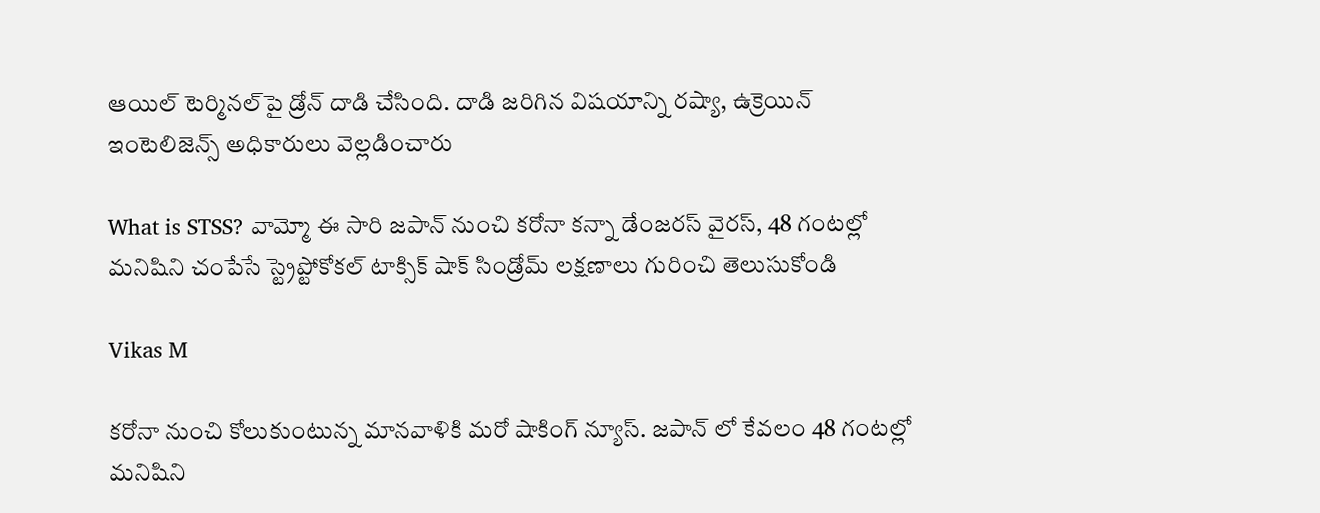ఆయిల్‌ టెర్మినల్‌పై డ్రోన్‌ దాడి చేసింది. దాడి జరిగిన విషయాన్ని రష్యా, ఉక్రెయిన్‌ ఇంటెలిజెన్స్ అధికారులు వెల్లడించారు

What is STSS? వామ్మో ఈ సారి జపాన్ నుంచి కరోనా కన్నా డేంజరస్ వైరస్, 48 గంటల్లో మనిషిని చంపేసే స్ట్రెప్టోకోకల్ టాక్సిక్ షాక్ సిండ్రోమ్ లక్షణాలు గురించి తెలుసుకోండి

Vikas M

కరోనా నుంచి కోలుకుంటున్న మానవాళికి మరో షాకింగ్ న్యూస్. జపాన్ లో కేవలం 48 గంటల్లో మనిషిని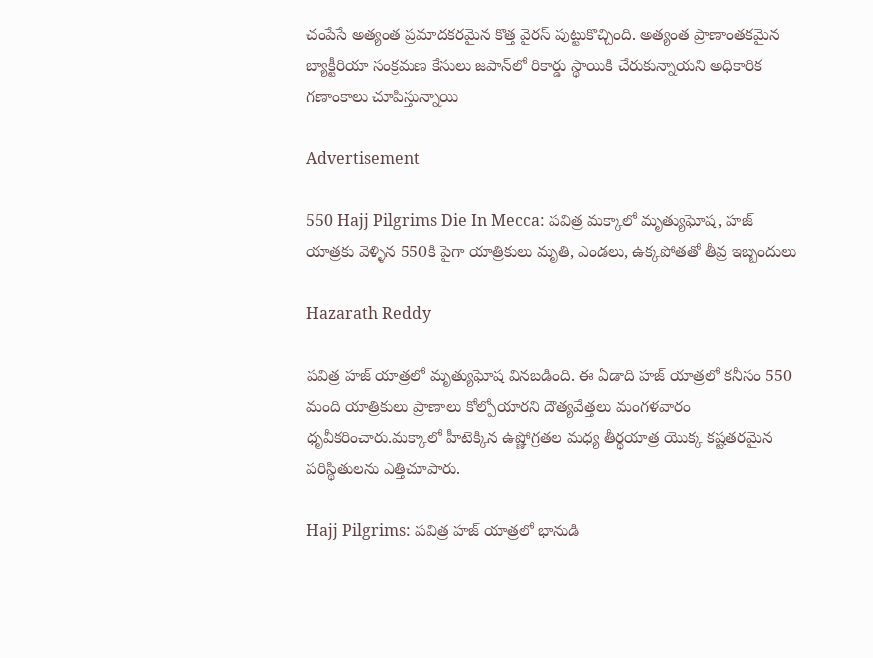చంపేసే అత్యంత ప్రమాదకరమైన కొత్త వైరస్ పుట్టుకొచ్చింది. అత్యంత ప్రాణాంతకమైన బ్యాక్టీరియా సంక్రమణ కేసులు జపాన్‌లో రికార్డు స్థాయికి చేరుకున్నాయని అధికారిక గణాంకాలు చూపిస్తున్నాయి

Advertisement

550 Hajj Pilgrims Die In Mecca: పవిత్ర మక్కాలో మృత్యుఘోష, హజ్‌ యాత్రకు వెళ్ళిన 550కి పైగా యాత్రికులు మృతి, ఎండలు, ఉక్కపోతతో తీవ్ర ఇబ్బందులు

Hazarath Reddy

పవిత్ర హజ్‌ యాత్రలో మృత్యుఘోష వినబడింది. ఈ ఏడాది హజ్ యాత్రలో కనీసం 550 మంది యాత్రికులు ప్రాణాలు కోల్పోయారని దౌత్యవేత్తలు మంగళవారం ధృవీకరించారు.మక్కాలో హీటెక్కిన ఉష్ణోగ్రతల మధ్య తీర్థయాత్ర యొక్క కష్టతరమైన పరిస్థితులను ఎత్తిచూపారు.

Hajj Pilgrims: పవిత్ర హజ్‌ యాత్రలో భానుడి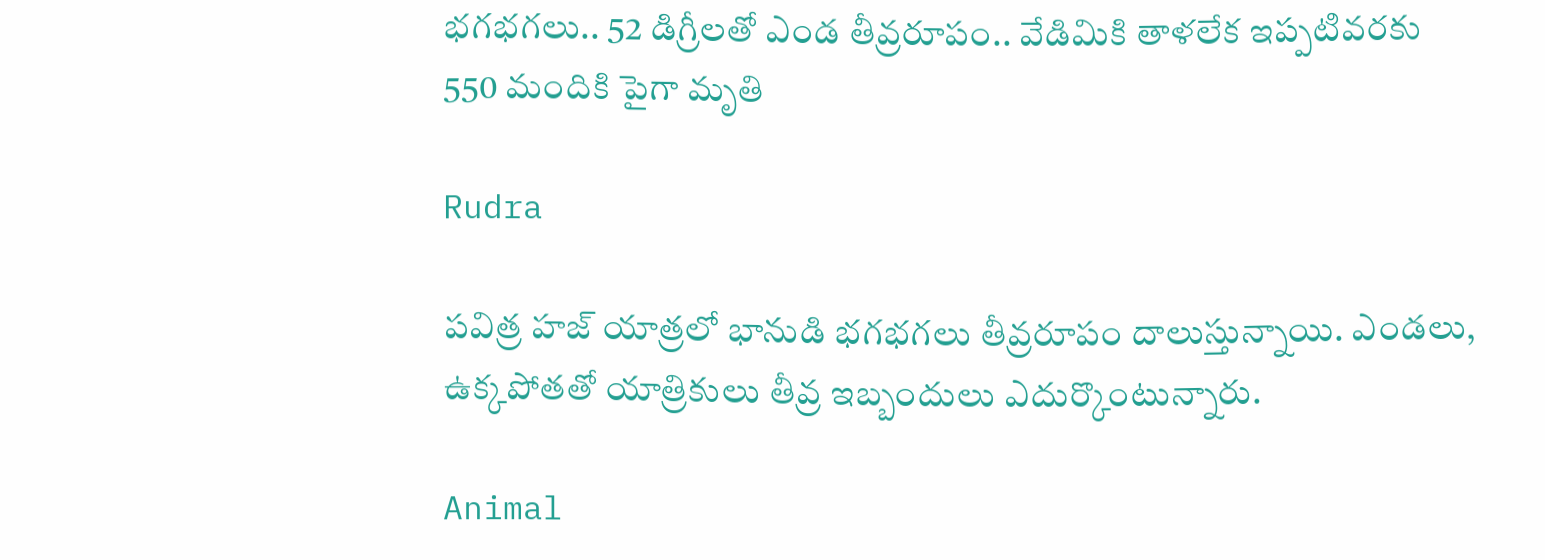భగభగలు.. 52 డిగ్రీలతో ఎండ తీవ్రరూపం.. వేడిమికి తాళలేక ఇప్పటివరకు 550 మందికి పైగా మృతి

Rudra

పవిత్ర హజ్‌ యాత్రలో భానుడి భగభగలు తీవ్రరూపం దాలుస్తున్నాయి. ఎండలు, ఉక్కపోతతో యాత్రికులు తీవ్ర ఇబ్బందులు ఎదుర్కొంటున్నారు.

Animal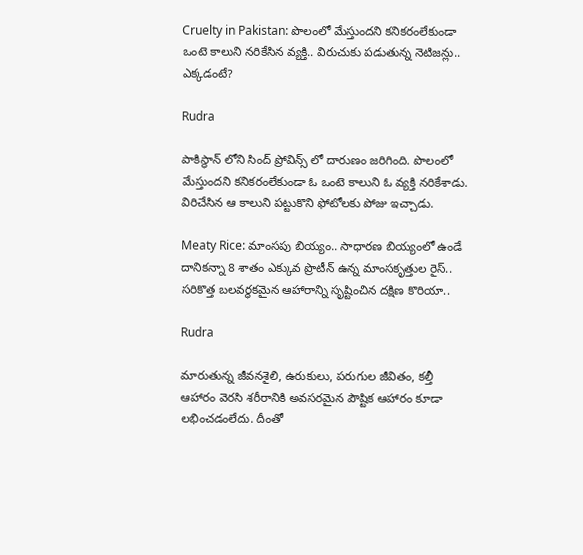Cruelty in Pakistan: పొలంలో మేస్తుందని కనికరంలేకుండా ఒంటె కాలుని నరికేసిన వ్యక్తి.. విరుచుకు పడుతున్న నెటిజన్లు.. ఎక్కడంటే?

Rudra

పాకిస్థాన్ లోని సింద్ ప్రోవిన్స్ లో దారుణం జరిగింది. పొలంలో మేస్తుందని కనికరంలేకుండా ఓ ఒంటె కాలుని ఓ వ్యక్తి నరికేశాడు. విరిచేసిన ఆ కాలుని పట్టుకొని ఫోటోలకు పోజు ఇచ్చాడు.

Meaty Rice: మాంసపు బియ్యం.. సాధారణ బియ్యంలో ఉండే దానికన్నా 8 శాతం ఎక్కువ ప్రొటీన్‌ ఉన్న మాంసకృత్తుల రైస్.. సరికొత్త బలవర్ధకమైన ఆహారాన్ని సృష్టించిన దక్షిణ కొరియా..

Rudra

మారుతున్న జీవనశైలి, ఉరుకులు, పరుగుల జీవితం, కల్తీ ఆహారం వెరసి శరీరానికి అవసరమైన పౌష్టిక ఆహారం కూడా లభించడంలేదు. దీంతో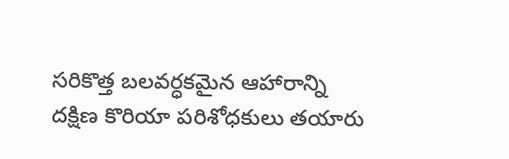సరికొత్త బలవర్ధకమైన ఆహారాన్ని దక్షిణ కొరియా పరిశోధకులు తయారు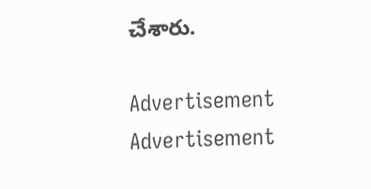చేశారు.

Advertisement
Advertisement